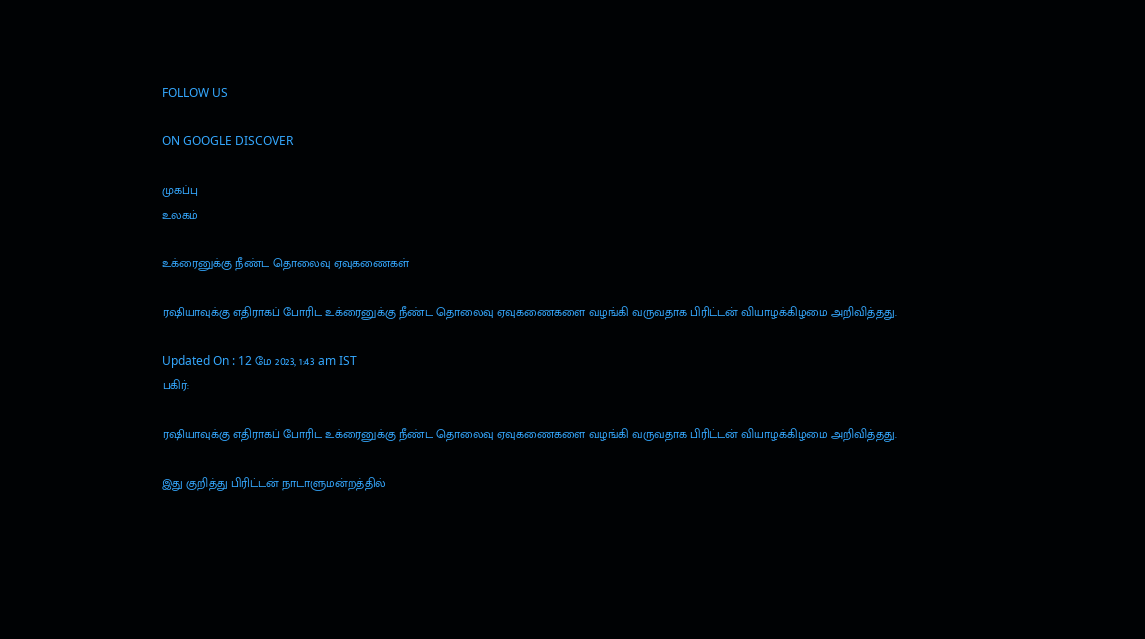FOLLOW US

ON GOOGLE DISCOVER

முகப்பு
உலகம்

உக்ரைனுக்கு நீண்ட தொலைவு ஏவுகணைகள்

ரஷியாவுக்கு எதிராகப் போரிட உக்ரைனுக்கு நீண்ட தொலைவு ஏவுகணைகளை வழங்கி வருவதாக பிரிட்டன் வியாழக்கிழமை அறிவித்தது.

Updated On : 12 மே 2023, 1:43 am IST
பகிர்:

ரஷியாவுக்கு எதிராகப் போரிட உக்ரைனுக்கு நீண்ட தொலைவு ஏவுகணைகளை வழங்கி வருவதாக பிரிட்டன் வியாழக்கிழமை அறிவித்தது.

இது குறித்து பிரிட்டன் நாடாளுமன்றத்தில்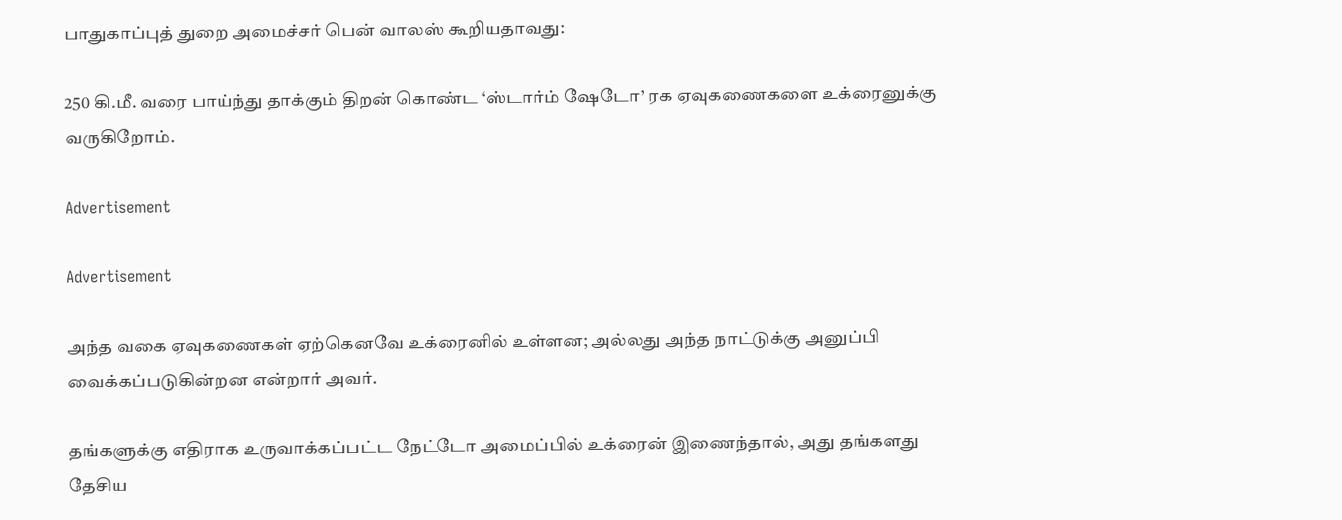பாதுகாப்புத் துறை அமைச்சர் பென் வாலஸ் கூறியதாவது:

250 கி.மீ. வரை பாய்ந்து தாக்கும் திறன் கொண்ட ‘ஸ்டார்ம் ஷேடோ’ ரக ஏவுகணைகளை உக்ரைனுக்கு வருகிறோம்.

Advertisement

Advertisement

அந்த வகை ஏவுகணைகள் ஏற்கெனவே உக்ரைனில் உள்ளன; அல்லது அந்த நாட்டுக்கு அனுப்பி வைக்கப்படுகின்றன என்றார் அவர்.

தங்களுக்கு எதிராக உருவாக்கப்பட்ட நேட்டோ அமைப்பில் உக்ரைன் இணைந்தால், அது தங்களது தேசிய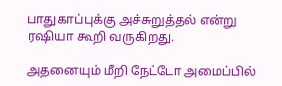பாதுகாப்புக்கு அச்சுறுத்தல் என்று ரஷியா கூறி வருகிறது.

அதனையும் மீறி நேட்டோ அமைப்பில்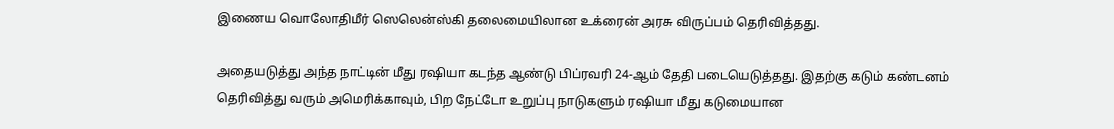இணைய வொலோதிமீர் ஸெலென்ஸ்கி தலைமையிலான உக்ரைன் அரசு விருப்பம் தெரிவித்தது.

அதையடுத்து அந்த நாட்டின் மீது ரஷியா கடந்த ஆண்டு பிப்ரவரி 24-ஆம் தேதி படையெடுத்தது. இதற்கு கடும் கண்டனம் தெரிவித்து வரும் அமெரிக்காவும், பிற நேட்டோ உறுப்பு நாடுகளும் ரஷியா மீது கடுமையான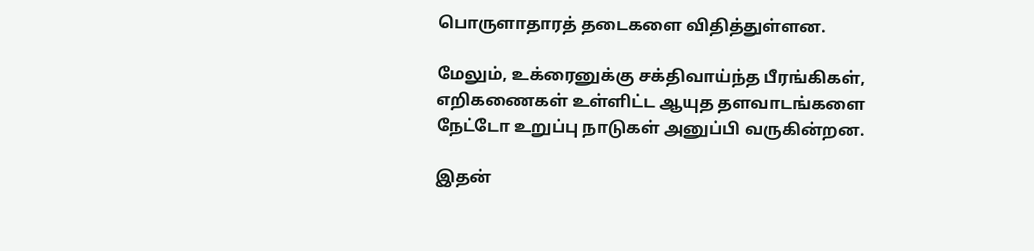பொருளாதாரத் தடைகளை விதித்துள்ளன.

மேலும், உக்ரைனுக்கு சக்திவாய்ந்த பீரங்கிகள், எறிகணைகள் உள்ளிட்ட ஆயுத தளவாடங்களை நேட்டோ உறுப்பு நாடுகள் அனுப்பி வருகின்றன.

இதன்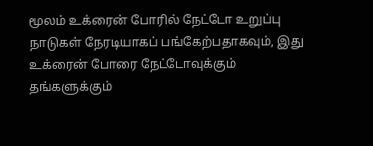மூலம் உக்ரைன் போரில் நேட்டோ உறுப்பு நாடுகள் நேரடியாகப் பங்கேற்பதாகவும், இது உக்ரைன் போரை நேட்டோவுக்கும் தங்களுக்கும்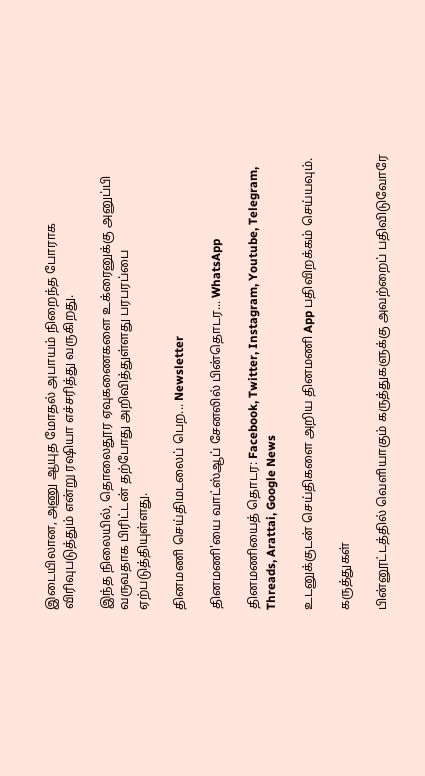இடையிலான, அணு ஆயுத மோதல் அபாயம் நிறைந்த போராக விரிவுபடுத்தும் என்று ரஷியா எச்சரித்து வருகிறது.

இந்த நிலையில், தொலைதூர ஏவுகணைகளை உக்ரைனுக்கு அனுப்பி வருவதாக பிரிட்டன் தற்போது அறிவித்துள்ளது பரபரப்பை ஏற்படுத்தியுள்ளது.

தினமணி செய்திமடலைப் பெற... Newsletter

தினமணி'யை வாட்ஸ்ஆப் சேனலில் பின்தொடர... WhatsApp

தினமணியைத் தொடர: Facebook, Twitter, Instagram, Youtube, Telegram, Threads, Arattai, Google News

உடனுக்குடன் செய்திகளை அறிய தினமணி App பதிவிறக்கம் செய்யவும்.

கருத்துகள்

பின்னூட்டத்தில் வெளியாகும் கருத்துகளுக்கு அவற்றைப் பதிவிடுவோரே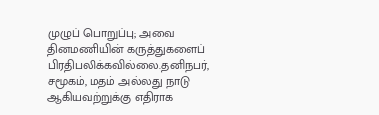முழுப் பொறுப்பு; அவை தினமணியின் கருத்துகளைப் பிரதிபலிக்கவில்லை.தனிநபர், சமூகம், மதம் அல்லது நாடு ஆகியவற்றுக்கு எதிராக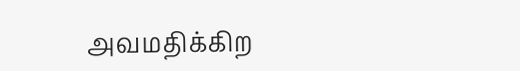அவமதிக்கிற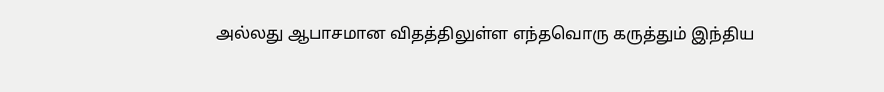அல்லது ஆபாசமான விதத்திலுள்ள எந்தவொரு கருத்தும் இந்திய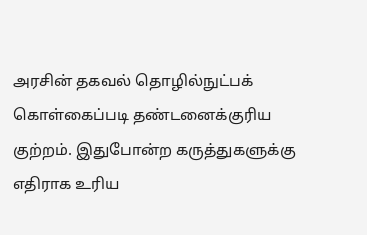அரசின் தகவல் தொழில்நுட்பக் கொள்கைப்படி தண்டனைக்குரிய குற்றம். இதுபோன்ற கருத்துகளுக்கு எதிராக உரிய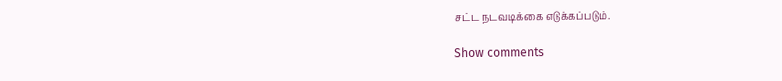சட்ட நடவடிக்கை எடுக்கப்படும்.

Show comments